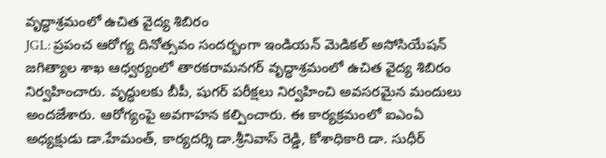వృద్ధాశ్రమంలో ఉచిత వైద్య శిబిరం
JGL: ప్రపంచ ఆరోగ్య దినోత్సవం సందర్భంగా ఇండియన్ మెడికల్ అసోసియేషన్ జగిత్యాల శాఖ ఆధ్వర్యంలో తారకరామనగర్ వృద్ధాశ్రమంలో ఉచిత వైద్య శిబిరం నిర్వహించారు. వృద్ధులకు బీపీ, షుగర్ పరీక్షలు నిర్వహించి అవసరమైన మందులు అందజేశారు. ఆరోగ్యంపై అవగాహన కల్పించారు. ఈ కార్యక్రమంలో ఐఎంఏ అధ్యక్షుడు డా.హేమంత్, కార్యదర్శి డా.శ్రీనివాస్ రెడ్డి, కోశాధికారి డా. సుధీర్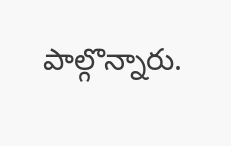పాల్గొన్నారు.